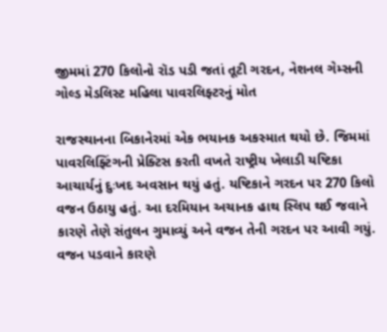જીમમાં 270 કિલોનો રૉડ પડી જતાં તૂટી ગરદન, નેશનલ ગેમ્સની ગોલ્ડ મેડલિસ્ટ મહિલા પાવરલિફ્ટરનું મોત

રાજસ્થાનના બિકાનેરમાં એક ભયાનક અકસ્માત થયો છે. જિમમાં પાવરલિફ્ટિંગની પ્રેક્ટિસ કરતી વખતે રાષ્ટ્રીય ખેલાડી યષ્ટિકા આચાર્યનું દુઃખદ અવસાન થયું હતું. યષ્ટિકાને ગરદન પર 270 કિલો વજન ઉઠાયુ હતું. આ દરમિયાન અચાનક હાથ સ્લિપ થઈ જવાને કારણે તેણે સંતુલન ગુમાવ્યું અને વજન તેની ગરદન પર આવી ગયું. વજન પડવાને કારણે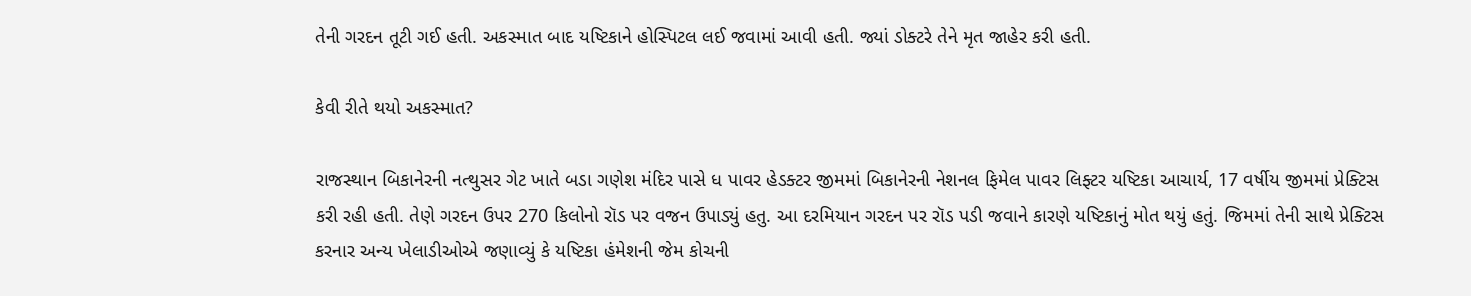તેની ગરદન તૂટી ગઈ હતી. અકસ્માત બાદ યષ્ટિકાને હોસ્પિટલ લઈ જવામાં આવી હતી. જ્યાં ડોક્ટરે તેને મૃત જાહેર કરી હતી.

કેવી રીતે થયો અકસ્માત?

રાજસ્થાન બિકાનેરની નત્થુસર ગેટ ખાતે બડા ગણેશ મંદિર પાસે ધ પાવર હેડક્ટર જીમમાં બિકાનેરની નેશનલ ફિમેલ પાવર લિફ્ટર યષ્ટિકા આચાર્ય, 17 વર્ષીય જીમમાં પ્રેક્ટિસ કરી રહી હતી. તેણે ગરદન ઉપર 270 કિલોનો રૉડ પર વજન ઉપાડ્યું હતુ. આ દરમિયાન ગરદન પર રૉડ પડી જવાને કારણે યષ્ટિકાનું મોત થયું હતું. જિમમાં તેની સાથે પ્રેક્ટિસ કરનાર અન્ય ખેલાડીઓએ જણાવ્યું કે યષ્ટિકા હંમેશની જેમ કોચની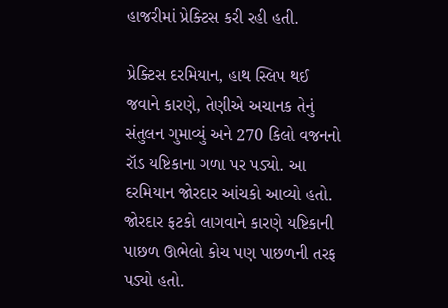હાજરીમાં પ્રેક્ટિસ કરી રહી હતી.

પ્રેક્ટિસ દરમિયાન, હાથ સ્લિપ થઈ જવાને કારણે, તેણીએ અચાનક તેનું સંતુલન ગુમાવ્યું અને 270 કિલો વજનનો રૉડ યષ્ટિકાના ગળા પર પડ્યો. આ દરમિયાન જોરદાર આંચકો આવ્યો હતો. જોરદાર ફટકો લાગવાને કારણે યષ્ટિકાની પાછળ ઊભેલો કોચ પણ પાછળની તરફ પડ્યો હતો.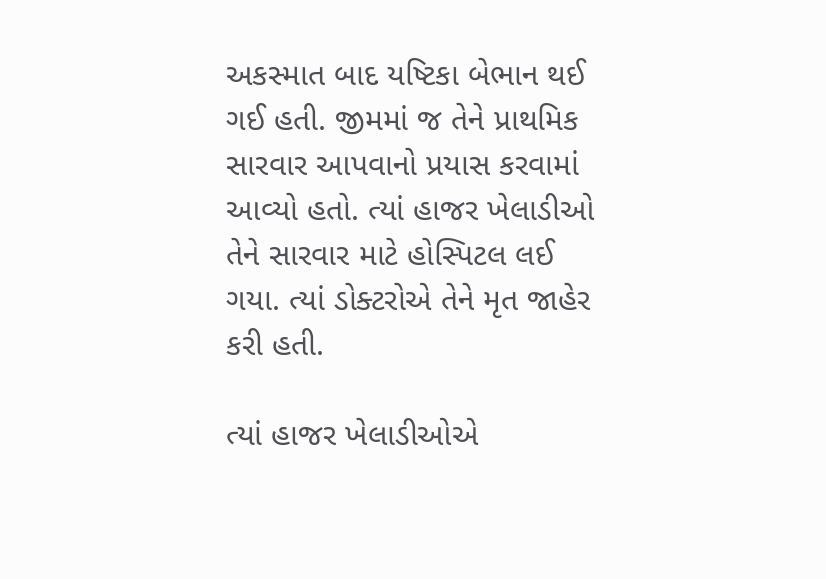અકસ્માત બાદ યષ્ટિકા બેભાન થઈ ગઈ હતી. જીમમાં જ તેને પ્રાથમિક સારવાર આપવાનો પ્રયાસ કરવામાં આવ્યો હતો. ત્યાં હાજર ખેલાડીઓ તેને સારવાર માટે હોસ્પિટલ લઈ ગયા. ત્યાં ડોક્ટરોએ તેને મૃત જાહેર કરી હતી.

ત્યાં હાજર ખેલાડીઓએ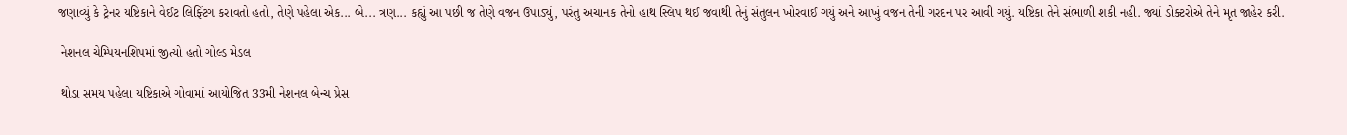જણાવ્યું કે ટ્રેનર યષ્ટિકાને વેઈટ લિફ્ટિંગ કરાવતો હતો, તેણે પહેલા એક... બે... ત્રણ... કહ્યું આ પછી જ તેણે વજન ઉપાડ્યું, પરંતુ અચાનક તેનો હાથ સ્લિપ થઈ જવાથી તેનું સંતુલન ખોરવાઈ ગયું અને આખું વજન તેની ગરદન પર આવી ગયું. યષ્ટિકા તેને સંભાળી શકી નહી. જ્યાં ડોક્ટરોએ તેને મૃત જાહેર કરી.

 નેશનલ ચેમ્પિયનશિપમાં જીત્યો હતો ગોલ્ડ મેડલ

 થોડા સમય પહેલા યષ્ટિકાએ ગોવામાં આયોજિત 33મી નેશનલ બેન્ચ પ્રેસ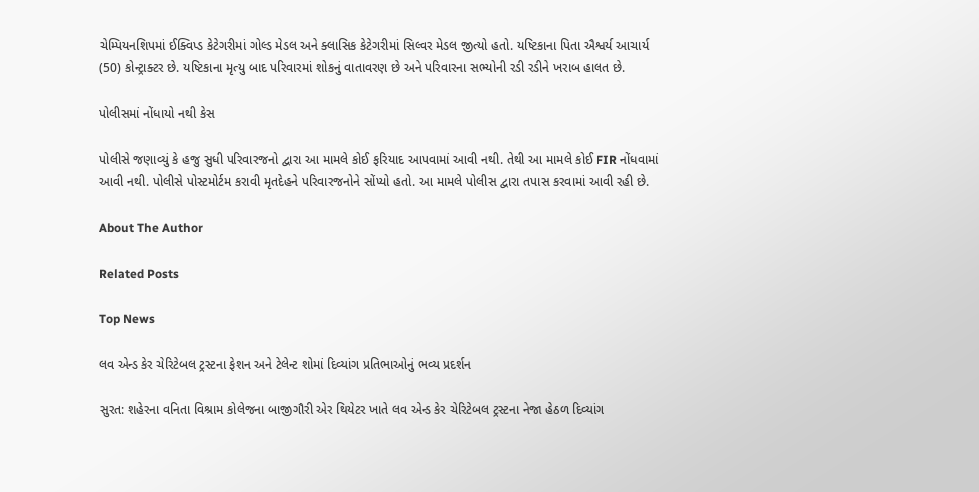ચેમ્પિયનશિપમાં ઈક્વિપ્ડ કેટેગરીમાં ગોલ્ડ મેડલ અને ક્લાસિક કેટેગરીમાં સિલ્વર મેડલ જીત્યો હતો. યષ્ટિકાના પિતા ઐશ્વર્ય આચાર્ય (50) કોન્ટ્રાક્ટર છે. યષ્ટિકાના મૃત્યુ બાદ પરિવારમાં શોકનું વાતાવરણ છે અને પરિવારના સભ્યોની રડી રડીને ખરાબ હાલત છે.

પોલીસમાં નોંધાયો નથી કેસ

પોલીસે જણાવ્યું કે હજુ સુધી પરિવારજનો દ્વારા આ મામલે કોઈ ફરિયાદ આપવામાં આવી નથી. તેથી આ મામલે કોઈ FIR નોંધવામાં આવી નથી. પોલીસે પોસ્ટમોર્ટમ કરાવી મૃતદેહને પરિવારજનોને સોંપ્યો હતો. આ મામલે પોલીસ દ્વારા તપાસ કરવામાં આવી રહી છે.

About The Author

Related Posts

Top News

લવ એન્ડ કેર ચેરિટેબલ ટ્રસ્ટના ફેશન અને ટેલેન્ટ શોમાં દિવ્યાંગ પ્રતિભાઓનું ભવ્ય પ્રદર્શન

સુરત: શહેરના વનિતા વિશ્રામ કોલેજના બાજીગૌરી એર થિયેટર ખાતે લવ એન્ડ કેર ચેરિટેબલ ટ્રસ્ટના નેજા હેઠળ દિવ્યાંગ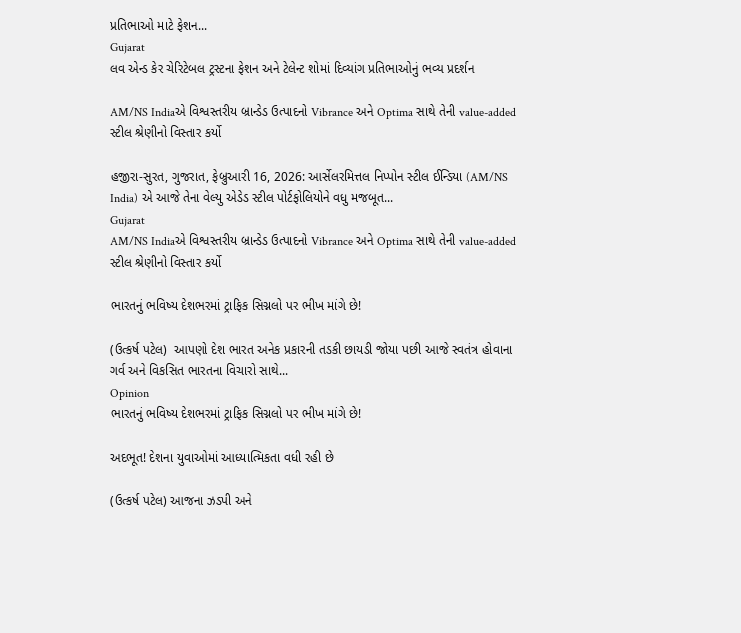પ્રતિભાઓ માટે ફેશન...
Gujarat
લવ એન્ડ કેર ચેરિટેબલ ટ્રસ્ટના ફેશન અને ટેલેન્ટ શોમાં દિવ્યાંગ પ્રતિભાઓનું ભવ્ય પ્રદર્શન

AM/NS Indiaએ વિશ્વસ્તરીય બ્રાન્ડેડ ઉત્પાદનો Vibrance અને Optima સાથે તેની value-added સ્ટીલ શ્રેણીનો વિસ્તાર કર્યો

હજીરા-સુરત, ગુજરાત, ફેબ્રુઆરી 16, 2026: આર્સેલરમિત્તલ નિપ્પોન સ્ટીલ ઈન્ડિયા (AM/NS India) એ આજે તેના વેલ્યુ એડેડ સ્ટીલ પોર્ટફોલિયોને વધુ મજબૂત...
Gujarat
AM/NS Indiaએ વિશ્વસ્તરીય બ્રાન્ડેડ ઉત્પાદનો Vibrance અને Optima સાથે તેની value-added સ્ટીલ શ્રેણીનો વિસ્તાર કર્યો

ભારતનું ભવિષ્ય દેશભરમાં ટ્રાફિક સિગ્નલો પર ભીખ માંગે છે!

(ઉત્કર્ષ પટેલ)  આપણો દેશ ભારત અનેક પ્રકારની તડકી છાયડી જોયા પછી આજે સ્વતંત્ર હોવાના ગર્વ અને વિકસિત ભારતના વિચારો સાથે...
Opinion
ભારતનું ભવિષ્ય દેશભરમાં ટ્રાફિક સિગ્નલો પર ભીખ માંગે છે!

અદભૂત! દેશના યુવાઓમાં આધ્યાત્મિકતા વધી રહી છે

(ઉત્કર્ષ પટેલ) આજના ઝડપી અને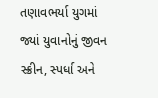તણાવભર્યા યુગમાં જ્યાં યુવાનોનું જીવન સ્ક્રીન, સ્પર્ધા અને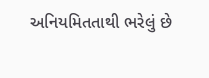અનિયમિતતાથી ભરેલું છે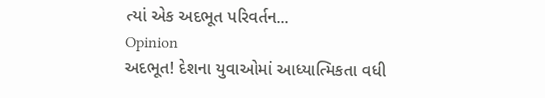ત્યાં એક અદભૂત પરિવર્તન...
Opinion
અદભૂત! દેશના યુવાઓમાં આધ્યાત્મિકતા વધી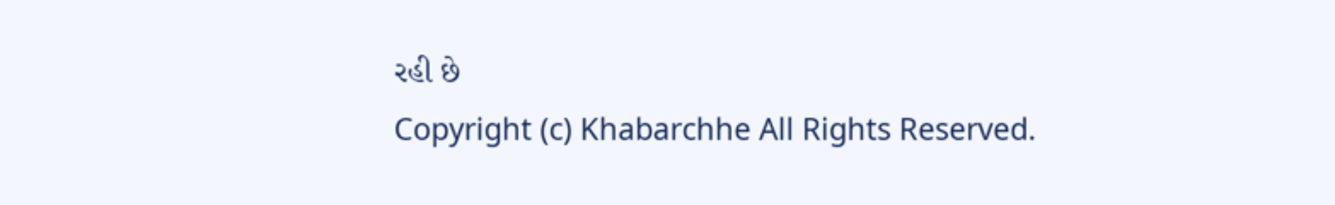રહી છે
Copyright (c) Khabarchhe All Rights Reserved.